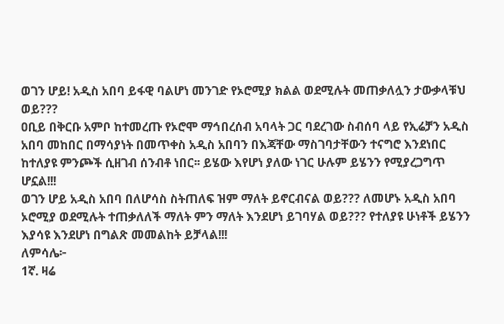ወገን ሆይ! አዲስ አበባ ይፋዊ ባልሆነ መንገድ የኦሮሚያ ክልል ወደሚሉት መጠቃለሏን ታውቃላቹህ ወይ???
ዐቢይ በቅርቡ አምቦ ከተመረጡ የኦሮሞ ማኅበረሰብ አባላት ጋር ባደረገው ስብሰባ ላይ የኢሬቻን አዲስ አበባ መከበር በማሳያነት በመጥቀስ አዲስ አበባን በእጃቸው ማስገባታቸውን ተናግሮ እንደነበር ከተለያዩ ምንጮች ሲዘገብ ሰንብቶ ነበር፡፡ ይሄው እየሆነ ያለው ነገር ሁሉም ይሄንን የሚያረጋግጥ ሆኗል!!!
ወገን ሆይ አዲስ አበባ በለሆሳስ ስትጠለፍ ዝም ማለት ይኖርብናል ወይ??? ለመሆኑ አዲስ አበባ ኦሮሚያ ወደሚሉት ተጠቃለለች ማለት ምን ማለት እንደሆነ ይገባሃል ወይ??? የተለያዩ ሁነቶች ይሄንን እያሳዩ እንደሆነ በግልጽ መመልከት ይቻላል!!!
ለምሳሌ፦
1ኛ. ዛሬ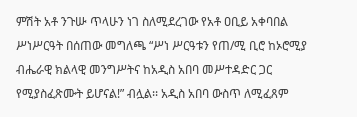ምሽት አቶ ንጉሡ ጥላሁን ነገ ስለሚደረገው የአቶ ዐቢይ አቀባበል ሥነሥርዓት በሰጠው መግለጫ “ሥነ ሥርዓቱን የጠ/ሚ ቢሮ ከኦሮሚያ ብሔራዊ ክልላዊ መንግሥትና ከአዲስ አበባ መሥተዳድር ጋር የሚያስፈጽሙት ይሆናል!” ብሏል፡፡ አዲስ አበባ ውስጥ ለሚፈጸም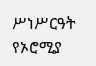ሥነሥርዓት የኦሮሚያ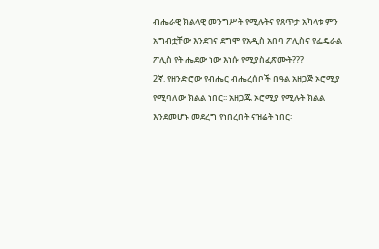ብሔራዊ ክልላዊ መንግሥት የሚሉትና የጸጥታ አካላቱ ምን አግብቷቸው እንደገና ደግሞ የአዲስ አበባ ፖሊስና የፌዴራል ፖሊስ የት ሔደው ነው እነሱ የሚያስፈጽሙት???
2ኛ. የዘንድሮው የብሔር ብሔረሰቦች በዓል አዘጋጅ ኦሮሚያ የሚባለው ክልል ነበር፡፡ አዘጋጁ ኦሮሚያ የሚሉት ክልል እንደመሆኑ መደረግ የነበረበት ናዝሬት ነበር፡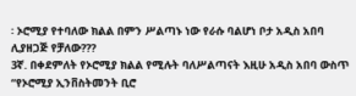፡ ኦሮሚያ የተባለው ክልል በምን ሥልጣኑ ነው የራሱ ባልሆነ ቦታ አዲስ አበባ ሊያዘጋጅ የቻለው???
3ኛ. በቀደምለት የኦሮሚያ ክልል የሚሉት ባለሥልጣናት እዚሁ አዲስ አበባ ውስጥ “የኦሮሚያ ኢንቨስትመንት ቢሮ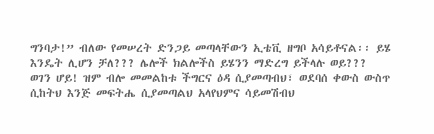ግንባታ!” ብለው የመሠረት ድንጋይ መጣላቸውን ኢቴቪ ዘግቦ አሳይቶናል፡፡ ይሄ እንዴት ሊሆን ቻለ??? ሌሎች ክልሎችስ ይሄንን ማድረግ ይችላሉ ወይ???
ወገን ሆይ! ዝም ብሎ መመልከቱ ችግርና ዕዳ ሲያመጣብህ፣ ወደባሰ ቀውስ ውስጥ ሲከትህ እንጅ መፍትሔ ሲያመጣልህ አላየህምና ሳይመሽብህ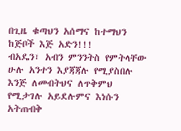በጊዜ ቁጣህን አሰማና ከተማህን ከጅቦች እጅ አድን!!!
ብአዴን፣ አብን ምንንትስ የምትላቸው ሁሉ አንተን እያጃጃሉ የሚያስበሉ እንጅ ለመብትህና ለጥቅምህ የሚታገሉ አይደሉምና እነሱን አትጠብቅ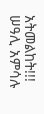አትመልከት!!!
ሠዓሊ አምሳሉ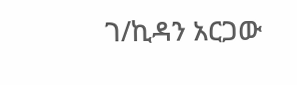ገ/ኪዳን አርጋው